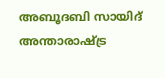അബൂദബി സായിദ് അന്താരാഷ്ട്ര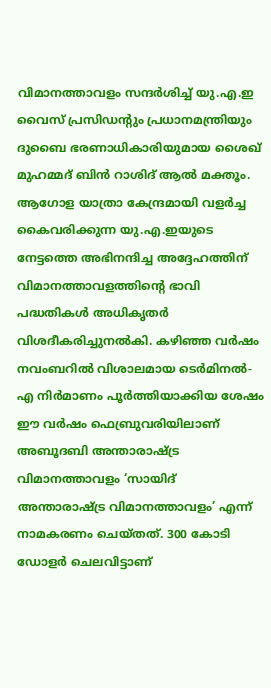വിമാനത്താവളം സന്ദർശിച്ച് യു.എ.ഇ വൈസ് പ്രസിഡന്റും പ്രധാനമന്ത്രിയും ദുബൈ ഭരണാധികാരിയുമായ ശൈഖ് മുഹമ്മദ് ബിൻ റാശിദ് ആൽ മക്തൂം. ആഗോള യാത്രാ കേന്ദ്രമായി വളർച്ച കൈവരിക്കുന്ന യു.എ.ഇയുടെ നേട്ടത്തെ അഭിനന്ദിച്ച അദ്ദേഹത്തിന് വിമാനത്താവളത്തിന്റെ ഭാവി പദ്ധതികൾ അധികൃതർ വിശദീകരിച്ചുനൽകി. കഴിഞ്ഞ വർഷം നവംബറിൽ വിശാലമായ ടെർമിനൽ-എ നിർമാണം പൂർത്തിയാക്കിയ ശേഷം ഈ വർഷം ഫെബ്രുവരിയിലാണ് അബൂദബി അന്താരാഷ്ട്ര വിമാനത്താവളം ‘സായിദ് അന്താരാഷ്ട്ര വിമാനത്താവളം’ എന്ന് നാമകരണം ചെയ്തത്. 300 കോടി ഡോളർ ചെലവിട്ടാണ്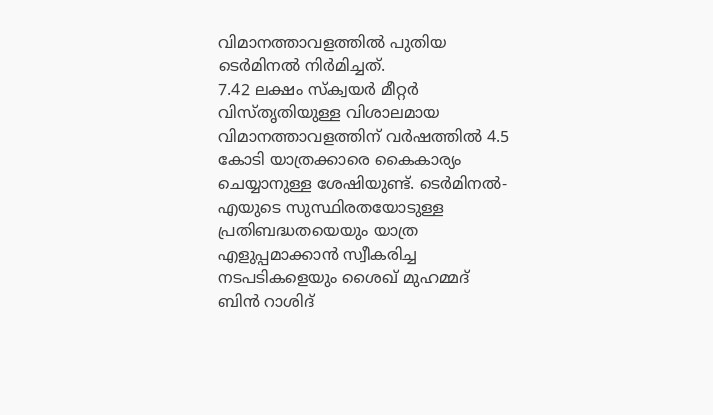വിമാനത്താവളത്തിൽ പുതിയ ടെർമിനൽ നിർമിച്ചത്.
7.42 ലക്ഷം സ്ക്വയർ മീറ്റർ വിസ്തൃതിയുള്ള വിശാലമായ വിമാനത്താവളത്തിന് വർഷത്തിൽ 4.5 കോടി യാത്രക്കാരെ കൈകാര്യം ചെയ്യാനുള്ള ശേഷിയുണ്ട്. ടെർമിനൽ-എയുടെ സുസ്ഥിരതയോടുള്ള പ്രതിബദ്ധതയെയും യാത്ര എളുപ്പമാക്കാൻ സ്വീകരിച്ച നടപടികളെയും ശൈഖ് മുഹമ്മദ് ബിൻ റാശിദ്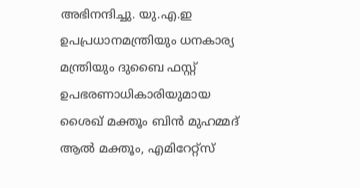അഭിനന്ദിച്ചു. യു.എ.ഇ ഉപപ്രധാനമന്ത്രിയും ധനകാര്യ മന്ത്രിയും ദുബൈ ഫസ്റ്റ് ഉപഭരണാധികാരിയുമായ ശൈഖ് മക്തൂം ബിൻ മുഹമ്മദ് ആൽ മക്തൂം, എമിറേറ്റ്സ്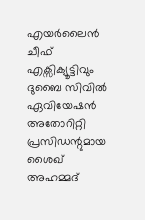എയർലൈൻ ചീഫ് എക്സിക്യൂട്ടിവും ദുബൈ സിവിൽ ഏവിയേഷൻ അതോറിറ്റി പ്രസിഡന്റുമായ ശൈഖ് അഹമ്മദ്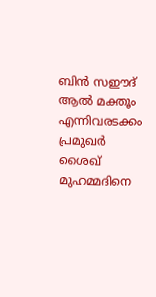ബിൻ സഈദ് ആൽ മക്തൂം എന്നിവരടക്കം പ്രമുഖർ ശൈഖ് മുഹമ്മദിനെ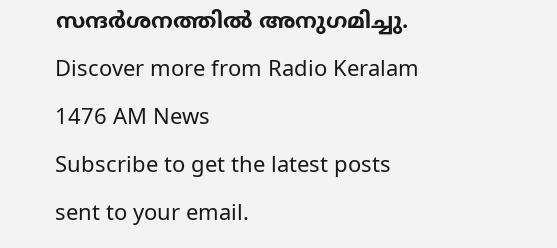സന്ദർശനത്തിൽ അനുഗമിച്ചു.
Discover more from Radio Keralam 1476 AM News
Subscribe to get the latest posts sent to your email.